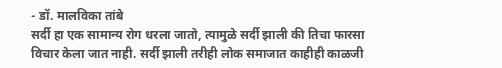- डॉ. मालविका तांबे
सर्दी हा एक सामान्य रोग धरला जातो, त्यामुळे सर्दी झाली की तिचा फारसा विचार केला जात नाही. सर्दी झाली तरीही लोक समाजात काहीही काळजी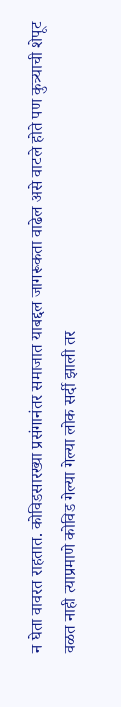न घेता वावरत राहतात. कोविडसारख्या प्रसंगानंतर समाजात याबद्दल जागरूकता वाढेल असे वाटले होते पण कुत्र्याची शेपूट वळत नाही त्याप्रमाणे कोविड गेल्या गेल्या लोक सर्दी झाली तर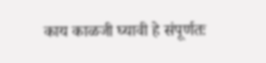काय काळजी घ्यावी हे संपूर्णतः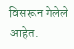विसरून गेलेले आहेत.